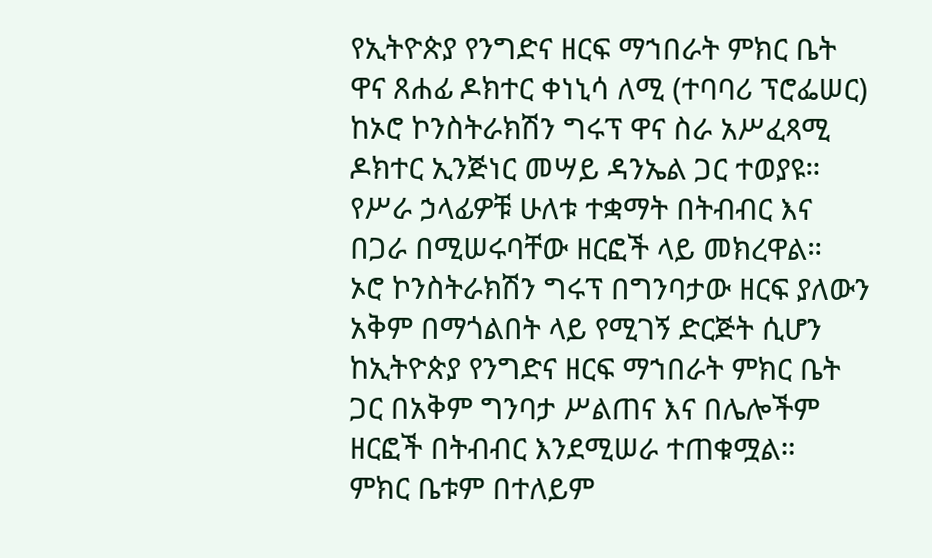የኢትዮጵያ የንግድና ዘርፍ ማኀበራት ምክር ቤት ዋና ጸሐፊ ዶክተር ቀነኒሳ ለሚ (ተባባሪ ፕሮፌሠር) ከኦሮ ኮንስትራክሽን ግሩፕ ዋና ስራ አሥፈጻሚ ዶክተር ኢንጅነር መሣይ ዳንኤል ጋር ተወያዩ።
የሥራ ኃላፊዎቹ ሁለቱ ተቋማት በትብብር እና በጋራ በሚሠሩባቸው ዘርፎች ላይ መክረዋል።
ኦሮ ኮንስትራክሽን ግሩፕ በግንባታው ዘርፍ ያለውን አቅም በማጎልበት ላይ የሚገኝ ድርጅት ሲሆን ከኢትዮጵያ የንግድና ዘርፍ ማኀበራት ምክር ቤት ጋር በአቅም ግንባታ ሥልጠና እና በሌሎችም ዘርፎች በትብብር እንደሚሠራ ተጠቁሟል።
ምክር ቤቱም በተለይም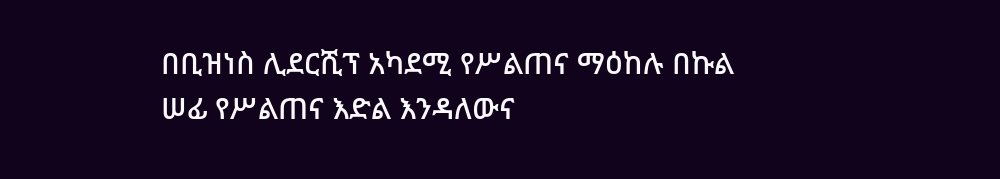በቢዝነስ ሊደርሺፕ አካደሚ የሥልጠና ማዕከሉ በኩል ሠፊ የሥልጠና እድል እንዳለውና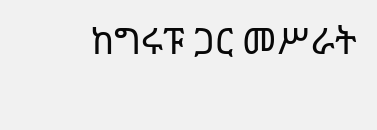ከግሩፑ ጋር መሥራት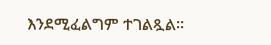እንደሚፈልግም ተገልጿል።